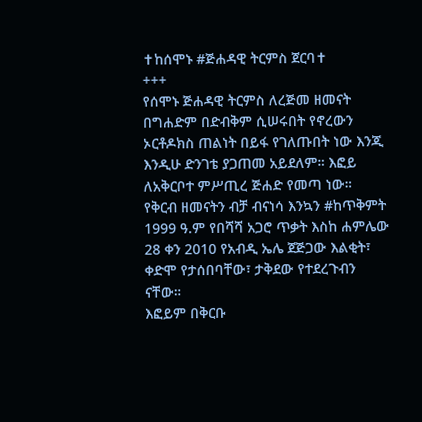✝ከሰሞኑ #ጅሐዳዊ ትርምስ ጀርባ✝
+++
የሰሞኑ ጅሐዳዊ ትርምስ ለረጅመ ዘመናት በግሐድም በድብቅም ሲሠሩበት የኖረውን ኦርቶዶክስ ጠልነት በይፋ የገለጡበት ነው እንጂ እንዲሁ ድንገቴ ያጋጠመ አይደለም። እፎይ ለአቅርቦተ ምሥጢረ ጅሐድ የመጣ ነው።
የቅርብ ዘመናትን ብቻ ብናነሳ እንኳን #ከጥቅምት 1999 ዓ.ም የበሻሻ አጋሮ ጥቃት እስከ ሐምሌው 28 ቀን 2010 የአብዲ ኤሌ ጀጅጋው እልቂት፣ ቀድሞ የታሰበባቸው፣ ታቅደው የተደረጉብን ናቸው።
እፎይም በቅርቡ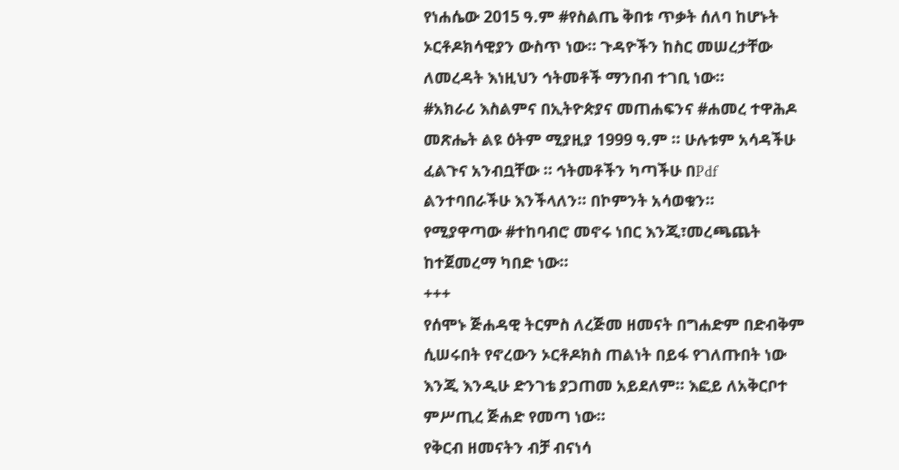የነሐሴው 2015 ዓ.ም #የስልጤ ቅበቱ ጥቃት ሰለባ ከሆኑት ኦርቶዶክሳዊያን ውስጥ ነው። ጉዳዮችን ከስር መሠረታቸው ለመረዳት እነዚህን ኅትመቶች ማንበብ ተገቢ ነው።
#አክራሪ እስልምና በኢትዮጵያና መጠሐፍንና #ሐመረ ተዋሕዶ መጽሔት ልዩ ዕትም ሚያዚያ 1999 ዓ.ም ። ሁሉቱም አሳዳችሁ ፈልጉና አንብቧቸው ። ኅትመቶችን ካጣችሁ በPdf ልንተባበራችሁ እንችላለን። በኮምንት አሳወቁን።
የሚያዋጣው #ተከባብሮ መኖሩ ነበር እንጂ፣መረጫጨት ከተጀመረማ ካበድ ነው።
+++
የሰሞኑ ጅሐዳዊ ትርምስ ለረጅመ ዘመናት በግሐድም በድብቅም ሲሠሩበት የኖረውን ኦርቶዶክስ ጠልነት በይፋ የገለጡበት ነው እንጂ እንዲሁ ድንገቴ ያጋጠመ አይደለም። እፎይ ለአቅርቦተ ምሥጢረ ጅሐድ የመጣ ነው።
የቅርብ ዘመናትን ብቻ ብናነሳ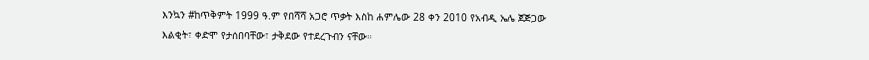እንኳን #ከጥቅምት 1999 ዓ.ም የበሻሻ አጋሮ ጥቃት እስከ ሐምሌው 28 ቀን 2010 የአብዲ ኤሌ ጀጅጋው እልቂት፣ ቀድሞ የታሰበባቸው፣ ታቅደው የተደረጉብን ናቸው።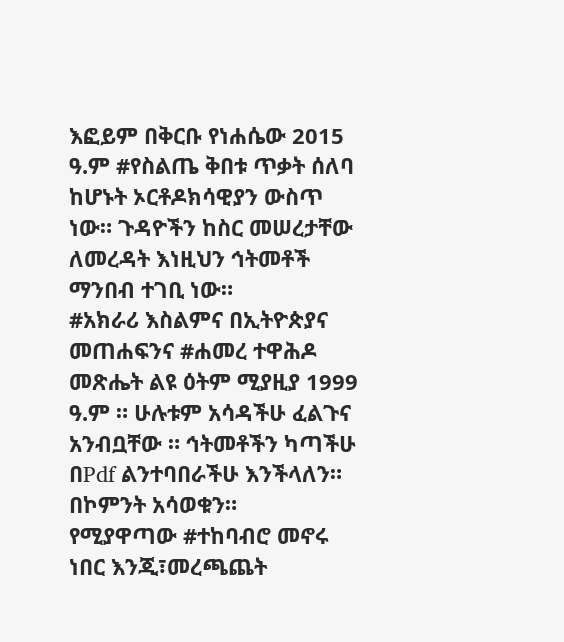እፎይም በቅርቡ የነሐሴው 2015 ዓ.ም #የስልጤ ቅበቱ ጥቃት ሰለባ ከሆኑት ኦርቶዶክሳዊያን ውስጥ ነው። ጉዳዮችን ከስር መሠረታቸው ለመረዳት እነዚህን ኅትመቶች ማንበብ ተገቢ ነው።
#አክራሪ እስልምና በኢትዮጵያና መጠሐፍንና #ሐመረ ተዋሕዶ መጽሔት ልዩ ዕትም ሚያዚያ 1999 ዓ.ም ። ሁሉቱም አሳዳችሁ ፈልጉና አንብቧቸው ። ኅትመቶችን ካጣችሁ በPdf ልንተባበራችሁ እንችላለን። በኮምንት አሳወቁን።
የሚያዋጣው #ተከባብሮ መኖሩ ነበር እንጂ፣መረጫጨት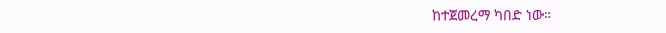ከተጀመረማ ካበድ ነው።